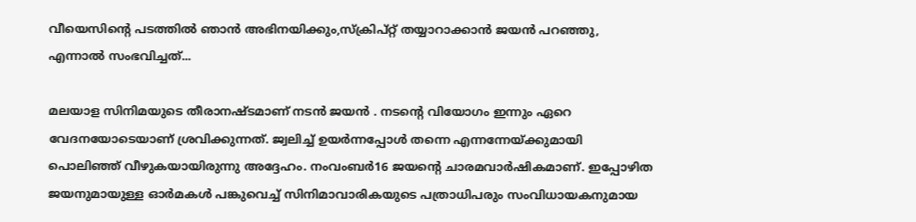വീയെസിന്റെ പടത്തിൽ ഞാൻ അഭിനയിക്കും,സ്‌ക്രിപ്‌റ്റ് തയ്യാറാക്കാൻ ജയൻ പറഞ്ഞു, എന്നാൽ സംഭവിച്ചത്...

മലയാള സിനിമയുടെ തീരാനഷ്ടമാണ് നടൻ ജയൻ . നടന്റെ വിയോഗം ഇന്നും ഏറെ വേദനയോടെയാണ് ശ്രവിക്കുന്നത്. ജ്വലിച്ച് ഉയർന്നപ്പോൾ തന്നെ എന്നന്നേയ്ക്കുമായി പൊലിഞ്ഞ് വീഴുകയായിരുന്നു അദ്ദേഹം. നംവംബർ16 ജയന്റെ ചാരമവാർഷികമാണ്. ഇപ്പോഴിത ജയനുമായുള്ള ഓർമകൾ പങ്കുവെച്ച് സിനിമാവാരികയുടെ പത്രാധിപരും സംവിധായകനുമായ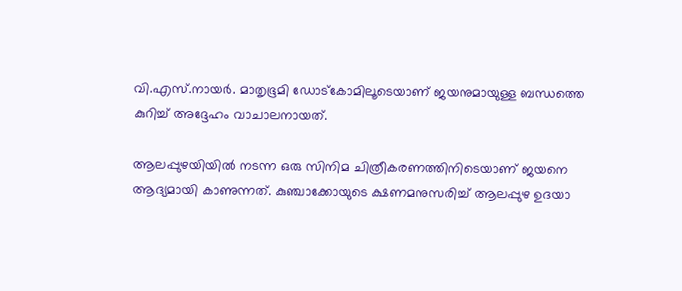വി.എസ്.നായർ. മാതൃഭൂമി ഡോട്കോമിലൂടെയാണ് ജയനുമായുള്ള ബന്ധത്തെ കുറിച്ച് അദ്ദേഹം വാചാലനായത്.

ആലപ്പുഴയിയിൽ നടന്ന ഒരു സിനിമ ചിത്രീകരണത്തിനിടെയാണ് ജയനെ ആദ്യമായി കാണുന്നത്. കുഞ്ചാക്കോയുടെ ക്ഷണമനുസരിച്ച് ആലപ്പുഴ ഉദയാ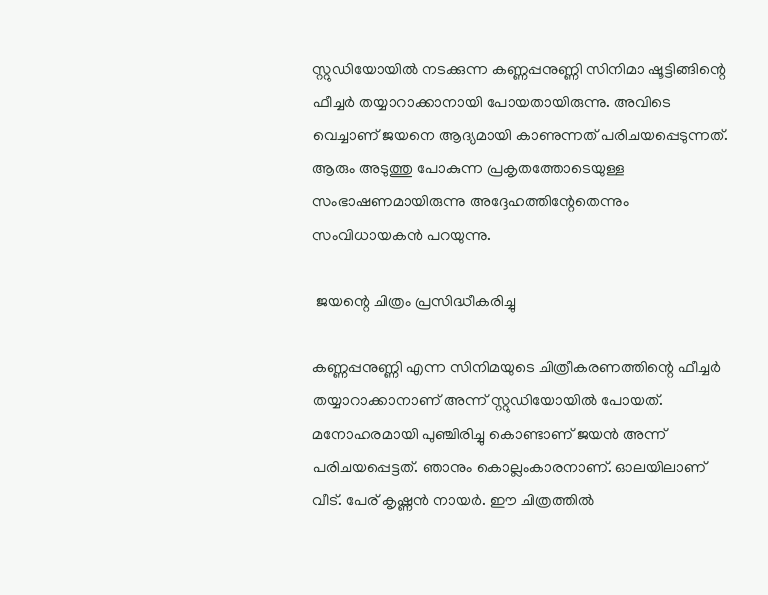സ്റ്റുഡിയോയിൽ നടക്കുന്ന കണ്ണപ്പനുണ്ണി സിനിമാ ഷൂട്ടിങ്ങിന്റെ ഫീച്ചർ തയ്യാറാക്കാനായി പോയതായിരുന്നു. അവിടെ വെച്ചാണ് ജയനെ ആദ്യമായി കാണുന്നത് പരിചയപ്പെടുന്നത്. ആരും അടുത്തു പോകുന്ന പ്രകൃതത്തോടെയുള്ള സംഭാഷണമായിരുന്നു അദ്ദേഹത്തിന്റേതെന്നും സംവിധായകൻ പറയുന്നു.

 ജയന്റെ ചിത്രം പ്രസിദ്ധീകരിച്ചു

കണ്ണപ്പനുണ്ണി എന്ന സിനിമയുടെ ചിത്രീകരണത്തിന്റെ ഫീച്ചർ തയ്യാറാക്കാനാണ് അന്ന് സ്റ്റുഡിയോയിൽ പോയത്. മനോഹരമായി പുഞ്ചിരിച്ചു കൊണ്ടാണ് ജയൻ അന്ന് പരിചയപ്പെട്ടത്. ഞാനും കൊല്ലംകാരനാണ്. ഓലയിലാണ് വീട്. പേര് കൃഷ്ണൻ നായർ. ഈ ചിത്രത്തിൽ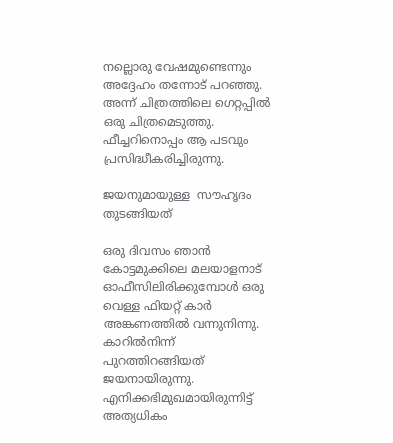നല്ലൊരു വേഷമുണ്ടെന്നും അദ്ദേഹം തന്നോട് പറഞ്ഞു. അന്ന് ചിത്രത്തിലെ ഗെറ്റപ്പിൽ ഒരു ചിത്രമെടുത്തു. ഫീച്ചറിനൊപ്പം ആ പടവും പ്രസിദ്ധീകരിച്ചിരുന്നു.

ജയനുമായുള്ള  സൗഹൃദം  തുടങ്ങിയത്

ഒരു ദിവസം ഞാൻ കോട്ടമുക്കിലെ മലയാളനാട് ഓഫീസിലിരിക്കുമ്പോൾ ഒരു വെള്ള ഫിയറ്റ് കാർ അങ്കണത്തിൽ വന്നുനിന്നു. കാറിൽനിന്ന്‌ പുറത്തിറങ്ങിയത് ജയനായിരുന്നു. എനിക്കഭിമുഖമായിരുന്നിട്ട് അത്യധികം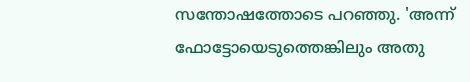സന്തോഷത്തോടെ പറഞ്ഞു. 'അന്ന്‌ ഫോട്ടോയെടുത്തെങ്കിലും അതു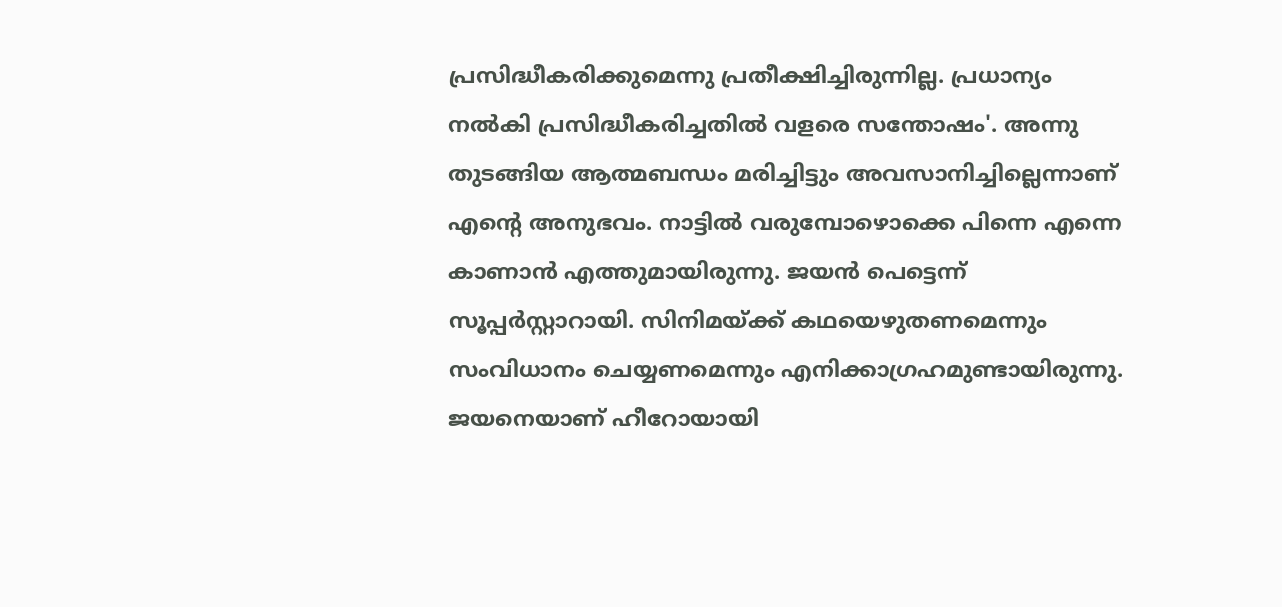പ്രസിദ്ധീകരിക്കുമെന്നു പ്രതീക്ഷിച്ചിരുന്നില്ല. പ്രധാന്യം നൽകി പ്രസിദ്ധീകരിച്ചതിൽ വളരെ സന്തോഷം'. അന്നു തുടങ്ങിയ ആത്മബന്ധം മരിച്ചിട്ടും അവസാനിച്ചില്ലെന്നാണ് എന്റെ അനുഭവം. നാട്ടിൽ വരുമ്പോഴൊക്കെ പിന്നെ എന്നെ കാണാൻ എത്തുമായിരുന്നു. ജയൻ പെട്ടെന്ന് സൂപ്പർസ്റ്റാറായി. സിനിമയ്ക്ക്‌ കഥയെഴുതണമെന്നും സംവിധാനം ചെയ്യണമെന്നും എനിക്കാഗ്രഹമുണ്ടായിരുന്നു. ജയനെയാണ് ഹീറോയായി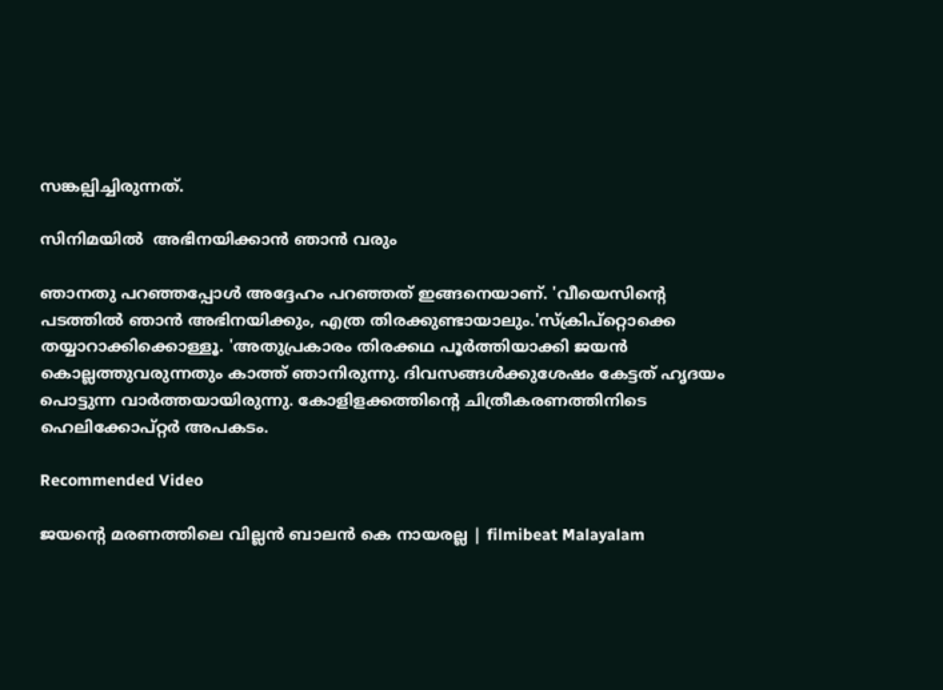സങ്കല്പിച്ചിരുന്നത്.

സിനിമയിൽ  അഭിനയിക്കാൻ ഞാൻ വരും

ഞാനതു പറഞ്ഞപ്പോൾ അദ്ദേഹം പറഞ്ഞത് ഇങ്ങനെയാണ്. 'വീയെസിന്റെ പടത്തിൽ ഞാൻ അഭിനയിക്കും, എത്ര തിരക്കുണ്ടായാലും.'സ്‌ക്രിപ്‌റ്റൊക്കെ തയ്യാറാക്കിക്കൊള്ളൂ. 'അതുപ്രകാരം തിരക്കഥ പൂർത്തിയാക്കി ജയൻ കൊല്ലത്തുവരുന്നതും കാത്ത് ഞാനിരുന്നു. ദിവസങ്ങൾക്കുശേഷം കേട്ടത് ഹൃദയം പൊട്ടുന്ന വാർത്തയായിരുന്നു. കോളിളക്കത്തിന്റെ ചിത്രീകരണത്തിനിടെ ഹെലിക്കോപ്റ്റർ അപകടം.

Recommended Video

ജയന്റെ മരണത്തിലെ വില്ലൻ ബാലന്‍ കെ നായരല്ല | filmibeat Malayalam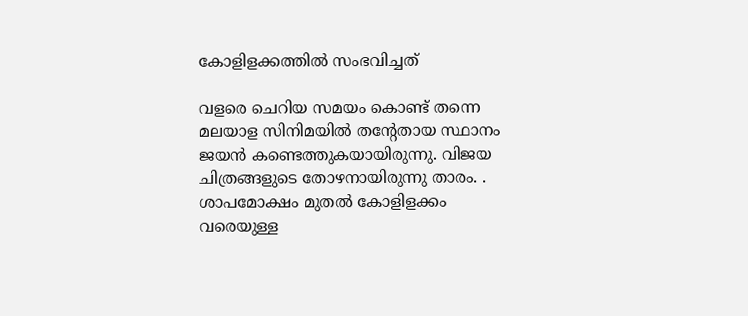കോളിളക്കത്തിൽ സംഭവിച്ചത്

വളരെ ചെറിയ സമയം കൊണ്ട് തന്നെ മലയാള സിനിമയിൽ തന്റേതായ സ്ഥാനം ജയൻ കണ്ടെത്തുകയായിരുന്നു. വിജയ ചിത്രങ്ങളുടെ തോഴനായിരുന്നു താരം. . ശാപമോക്ഷം മുതൽ കോളിളക്കം വരെയുള്ള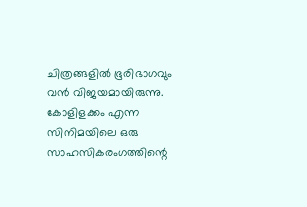ചിത്രങ്ങളിൽ ഭൂരിഭാഗവും വൻ വിജയമായിരുന്നു. കോളിളക്കം എന്ന സിനിമയിലെ ഒരു സാഹസികരംഗത്തിന്റെ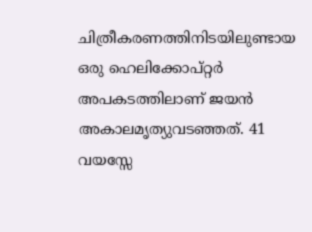ചിത്രീകരണത്തിനിടയിലുണ്ടായ ഒരു ഹെലിക്കോപ്റ്റർ അപകടത്തിലാണ് ജയൻ അകാലമൃത്യുവടഞ്ഞത്. 41 വയസ്സേ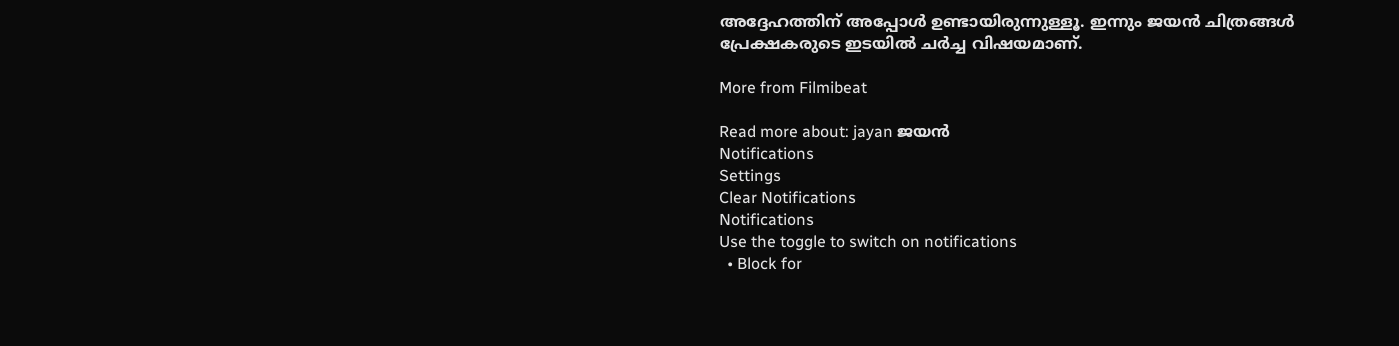അദ്ദേഹത്തിന് അപ്പോൾ ഉണ്ടായിരുന്നുള്ളൂ. ഇന്നും ജയൻ ചിത്രങ്ങൾ പ്രേക്ഷകരുടെ ഇടയിൽ ചർച്ച വിഷയമാണ്.

More from Filmibeat

Read more about: jayan ജയൻ
Notifications
Settings
Clear Notifications
Notifications
Use the toggle to switch on notifications
  • Block for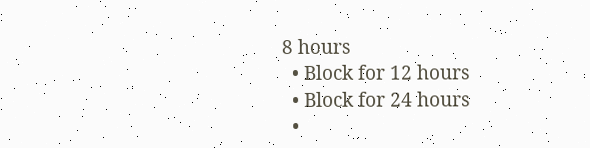8 hours
  • Block for 12 hours
  • Block for 24 hours
  •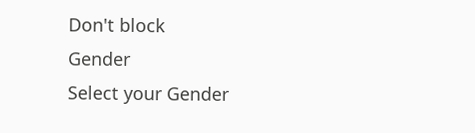Don't block
Gender
Select your Gender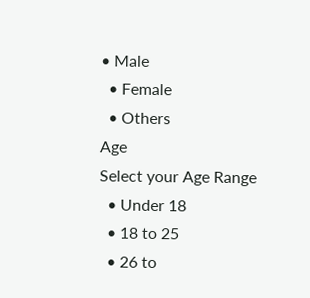• Male
  • Female
  • Others
Age
Select your Age Range
  • Under 18
  • 18 to 25
  • 26 to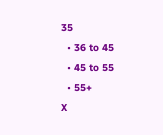35
  • 36 to 45
  • 45 to 55
  • 55+
X